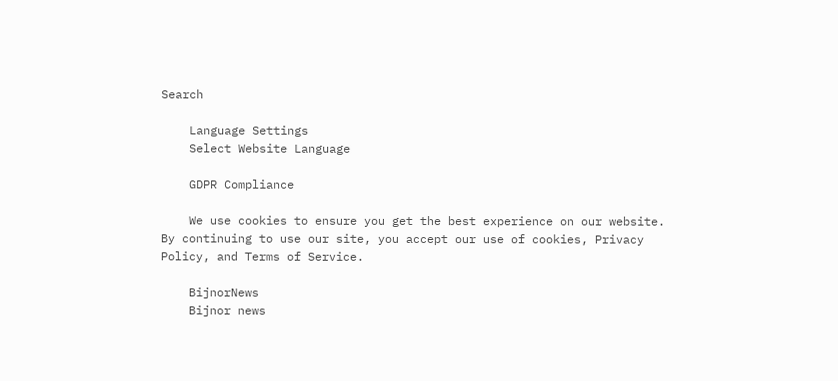Search

    Language Settings
    Select Website Language

    GDPR Compliance

    We use cookies to ensure you get the best experience on our website. By continuing to use our site, you accept our use of cookies, Privacy Policy, and Terms of Service.

    BijnorNews
    Bijnor news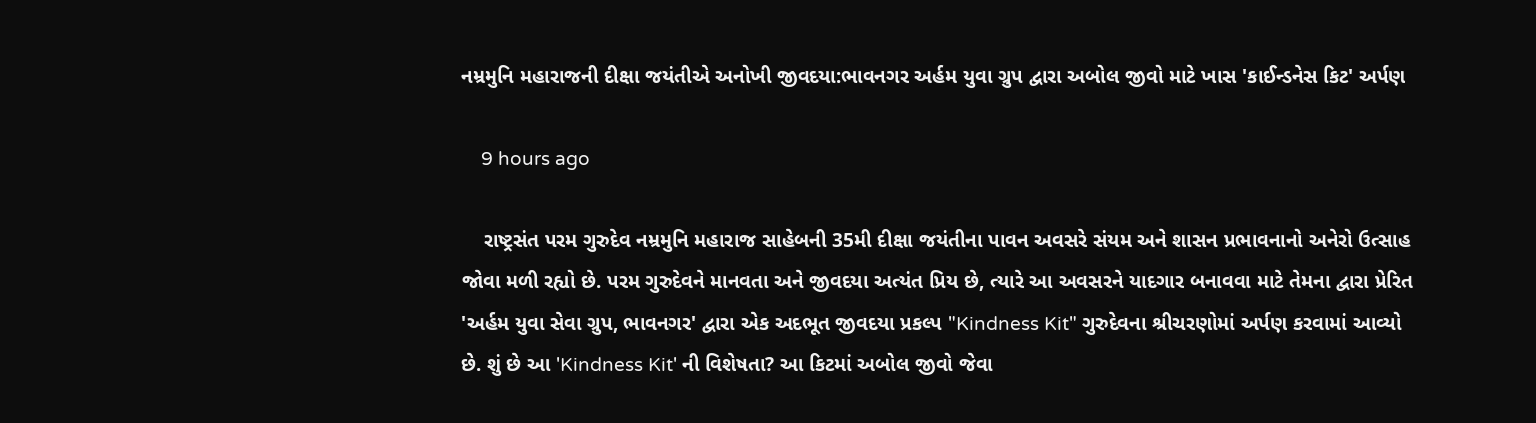નમ્રમુનિ મહારાજની દીક્ષા જયંતીએ અનોખી જીવદયા:ભાવનગર અર્હમ યુવા ગ્રુપ દ્વારા અબોલ જીવો માટે ખાસ 'કાઈન્ડનેસ કિટ' અર્પણ

    9 hours ago

    રાષ્ટ્રસંત પરમ ગુરુદેવ નમ્રમુનિ મહારાજ સાહેબની 35મી દીક્ષા જયંતીના પાવન અવસરે સંયમ અને શાસન પ્રભાવનાનો અનેરો ઉત્સાહ જોવા મળી રહ્યો છે. પરમ ગુરુદેવને માનવતા અને જીવદયા અત્યંત પ્રિય છે, ત્યારે આ અવસરને યાદગાર બનાવવા માટે તેમના દ્વારા પ્રેરિત 'અર્હમ યુવા સેવા ગ્રુપ, ભાવનગર' દ્વારા એક અદભૂત જીવદયા પ્રકલ્પ "Kindness Kit" ગુરુદેવના શ્રીચરણોમાં અર્પણ કરવામાં આવ્યો છે. શું છે આ 'Kindness Kit' ની વિશેષતા? આ કિટમાં અબોલ જીવો જેવા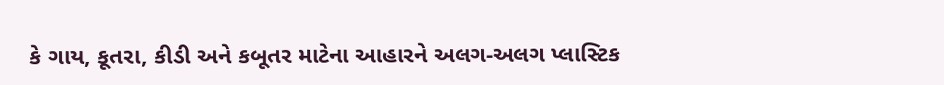કે ગાય, કૂતરા, કીડી અને કબૂતર માટેના આહારને અલગ-અલગ પ્લાસ્ટિક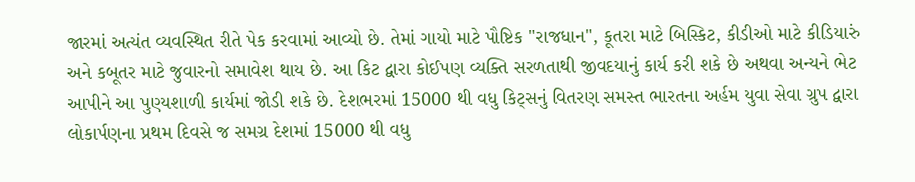જારમાં અત્યંત વ્યવસ્થિત રીતે પેક કરવામાં આવ્યો છે. તેમાં ગાયો માટે પૌષ્ટિક "રાજધાન", કૂતરા માટે બિસ્કિટ, કીડીઓ માટે કીડિયારું અને કબૂતર માટે જુવારનો સમાવેશ થાય છે. આ કિટ દ્વારા કોઈપણ વ્યક્તિ સરળતાથી જીવદયાનું કાર્ય કરી શકે છે અથવા અન્યને ભેટ આપીને આ પુણ્યશાળી કાર્યમાં જોડી શકે છે. દેશભરમાં 15000 થી વધુ કિટ્સનું વિતરણ સમસ્ત ભારતના અર્હમ યુવા સેવા ગ્રુપ દ્વારા લોકાર્પણના પ્રથમ દિવસે જ સમગ્ર દેશમાં 15000 થી વધુ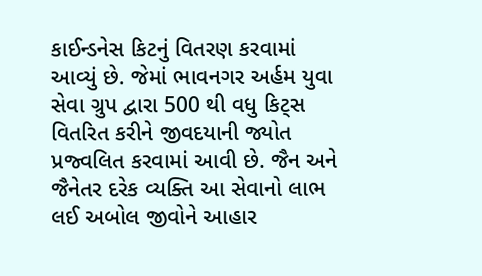કાઈન્ડનેસ કિટનું વિતરણ કરવામાં આવ્યું છે. જેમાં ભાવનગર અર્હમ યુવા સેવા ગ્રુપ દ્વારા 500 થી વધુ કિટ્સ વિતરિત કરીને જીવદયાની જ્યોત પ્રજ્વલિત કરવામાં આવી છે. જૈન અને જૈનેતર દરેક વ્યક્તિ આ સેવાનો લાભ લઈ અબોલ જીવોને આહાર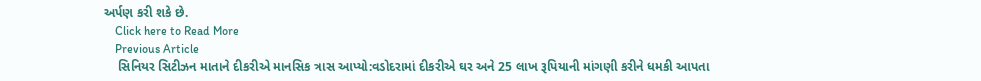અર્પણ કરી શકે છે.
    Click here to Read More
    Previous Article
    સિનિયર સિટીઝન માતાને દીકરીએ માનસિક ત્રાસ આપ્યો:વડોદરામાં દીકરીએ ઘર અને 25 લાખ રૂપિયાની માંગણી કરીને ધમકી આપતા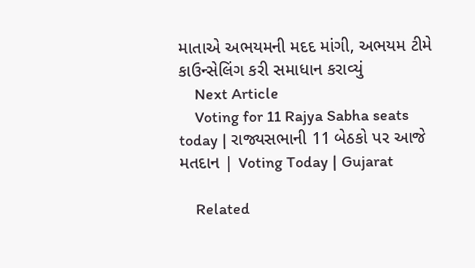માતાએ અભયમની મદદ માંગી, અભયમ ટીમે કાઉન્સેલિંગ કરી સમાધાન કરાવ્યું
    Next Article
    Voting for 11 Rajya Sabha seats today | રાજ્યસભાની 11 બેઠકો પર આજે મતદાન | Voting Today | Gujarat

    Related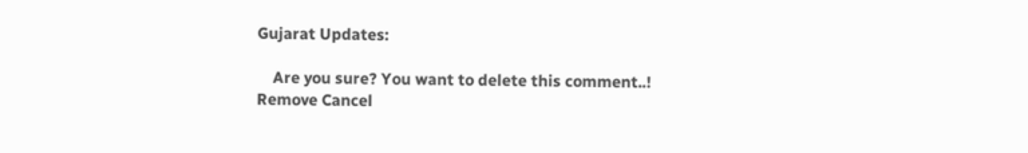Gujarat Updates:

    Are you sure? You want to delete this comment..! Remove Cancel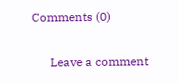Comments (0)

      Leave a comment